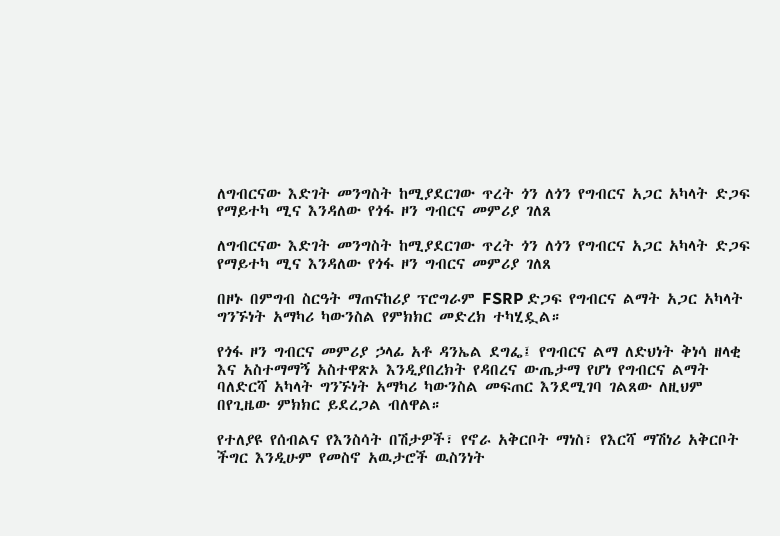ለግብርናው እድገት መንግስት ከሚያደርገው ጥረት ጎን ለጎን የግብርና አጋር አካላት ድጋፍ የማይተካ ሚና እንዳለው የጎፋ ዞን ግብርና መምሪያ ገለጸ

ለግብርናው እድገት መንግስት ከሚያደርገው ጥረት ጎን ለጎን የግብርና አጋር አካላት ድጋፍ የማይተካ ሚና እንዳለው የጎፋ ዞን ግብርና መምሪያ ገለጸ

በዞኑ በምግብ ስርዓት ማጠናከሪያ ፕሮግራም FSRP ድጋፍ የግብርና ልማት አጋር አካላት ግንኙነት አማካሪ ካውንስል የምክክር መድረክ ተካሂዷል።

የጎፋ ዞን ግብርና መምሪያ ኃላፊ አቶ ዳንኤል ደግፌ፤ የግብርና ልማ ለድህነት ቅነሳ ዘላቂ እና አስተማማኝ አስተዋጽኦ እንዲያበረክት የዳበረና ውጤታማ የሆነ የግብርና ልማት ባለድርሻ አካላት ግንኙነት አማካሪ ካውንስል መፍጠር እንደሚገባ ገልጸው ለዚህም በየጊዜው ምክክር ይደረጋል ብለዋል።

የተለያዩ የሰብልና የእንስሳት በሽታዎች፣ የኖራ አቅርቦት ማነስ፣ የእርሻ ማሽነሪ አቅርቦት ችግር እንዲሁም የመስኖ አዉታሮች ዉስንነት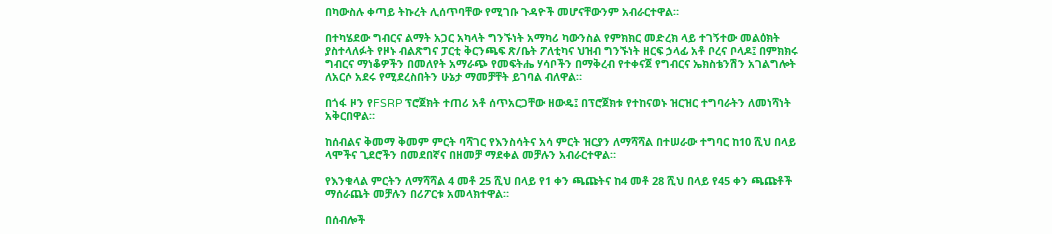በካውስሉ ቀጣይ ትኩረት ሊሰጥባቸው የሚገቡ ጉዳዮች መሆናቸውንም አብራርተዋል።

በተካሄደው ግብርና ልማት አጋር አካላት ግንኙነት አማካሪ ካውንስል የምክክር መድረክ ላይ ተገኝተው መልዕክት ያስተላለፉት የዞኑ ብልጽግና ፓርቲ ቅርንጫፍ ጽ/ቤት ፖለቲካና ህዝብ ግንኙነት ዘርፍ ኃላፊ አቶ ቦረና ቦላዶ፤ በምክክሩ ግብርና ማነቆዎችን በመለየት አማራጭ የመፍትሔ ሃሳቦችን በማቅረብ የተቀናጀ የግብርና ኤክስቴንሽን አገልግሎት ለአርሶ አደሩ የሚደረስበትን ሁኔታ ማመቻቸት ይገባል ብለዋል።

በጎፋ ዞን የFSRP ፕሮጀክት ተጠሪ አቶ ሰጥአርጋቸው ዘውዴ፤ በፕሮጀክቱ የተከናወኑ ዝርዝር ተግባራትን ለመነሻነት አቅርበዋል።

ከሰብልና ቅመማ ቅመም ምርት ባሻገር የእንስሳትና አሳ ምርት ዝርያን ለማሻሻል በተሠራው ተግባር ከ10 ሺህ በላይ ላሞችና ጊደሮችን በመደበኛና በዘመቻ ማደቀል መቻሉን አብራርተዋል።

የእንቁላል ምርትን ለማሻሻል 4 መቶ 25 ሺህ በላይ የ1 ቀን ጫጩትና ከ4 መቶ 28 ሺህ በላይ የ45 ቀን ጫጩቶች ማሰራጨት መቻሉን በሪፖርቱ አመላክተዋል።

በሰብሎች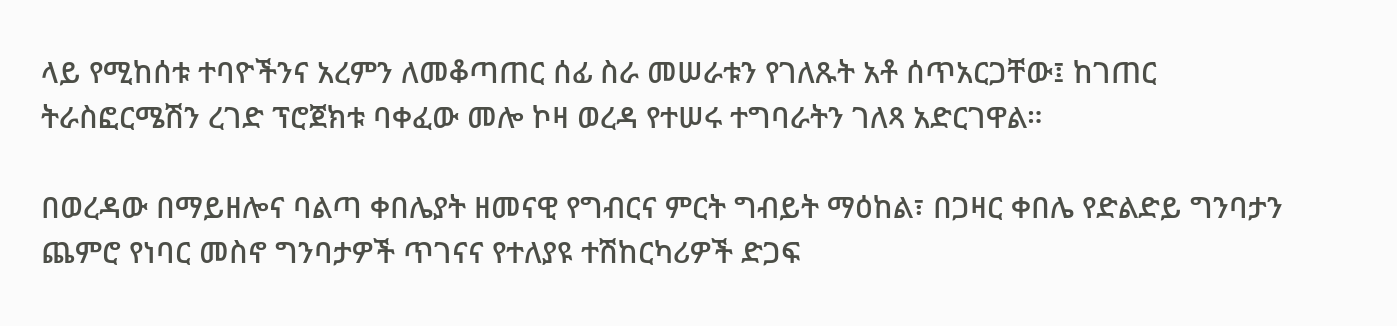ላይ የሚከሰቱ ተባዮችንና አረምን ለመቆጣጠር ሰፊ ስራ መሠራቱን የገለጹት አቶ ሰጥአርጋቸው፤ ከገጠር ትራስፎርሜሽን ረገድ ፕሮጀክቱ ባቀፈው መሎ ኮዛ ወረዳ የተሠሩ ተግባራትን ገለጻ አድርገዋል።

በወረዳው በማይዘሎና ባልጣ ቀበሌያት ዘመናዊ የግብርና ምርት ግብይት ማዕከል፣ በጋዛር ቀበሌ የድልድይ ግንባታን ጨምሮ የነባር መስኖ ግንባታዎች ጥገናና የተለያዩ ተሽከርካሪዎች ድጋፍ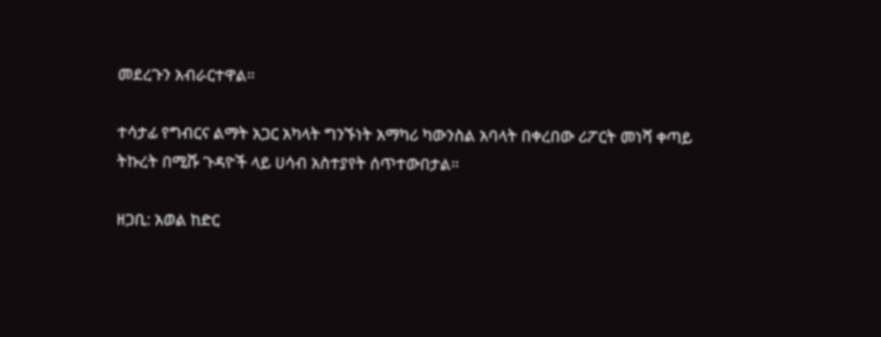መደረጉን አብራርተዋል።

ተሳታፊ የግብርና ልማት አጋር አካላት ግንኙነት አማካሪ ካውንስል አባላት በቀረበው ሪፖርት መነሻ ቀጣይ ትኩረት በሚሹ ጉዳዮች ላይ ሀሳብ አስተያየት ሰጥተውበታል።

ዘጋቢ: አወል ከድር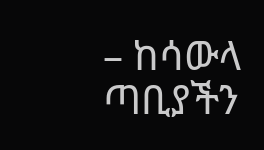– ከሳውላ ጣቢያችን